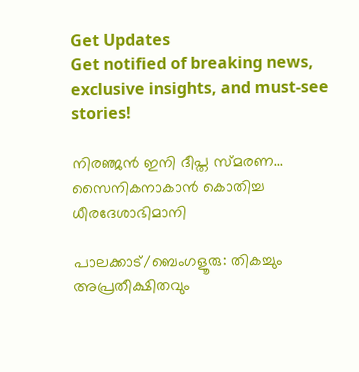Get Updates
Get notified of breaking news, exclusive insights, and must-see stories!

നിരഞ്ജന്‍ ഇനി ദീപ്ത സ്മരണ... സൈനികനാകാന്‍ കൊതിച്ച ധീരദേശാഭിമാനി

പാലക്കാട്/ബെംഗളൂരു: തികച്ചും അപ്രതീക്ഷിതവും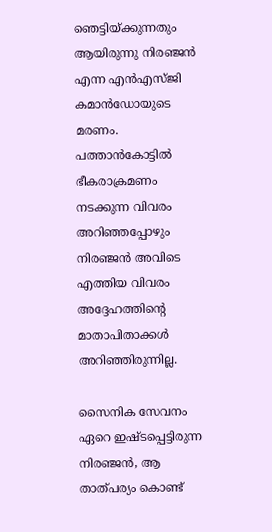ഞെട്ടിയ്ക്കുന്നതും ആയിരുന്നു നിരഞ്ജന്‍ എന്ന എന്‍എസ്ജി കമാന്‍ഡോയുടെ മരണം. പത്താന്‍കോട്ടില്‍ ഭീകരാക്രമണം നടക്കുന്ന വിവരം അറിഞ്ഞപ്പോഴും നിരഞ്ജന്‍ അവിടെ എത്തിയ വിവരം അദ്ദേഹത്തിന്റെ മാതാപിതാക്കള്‍ അറിഞ്ഞിരുന്നില്ല.

സൈനിക സേവനം ഏറെ ഇഷ്ടപ്പെട്ടിരുന്ന നിരഞ്ജന്‍, ആ താത്പര്യം കൊണ്ട്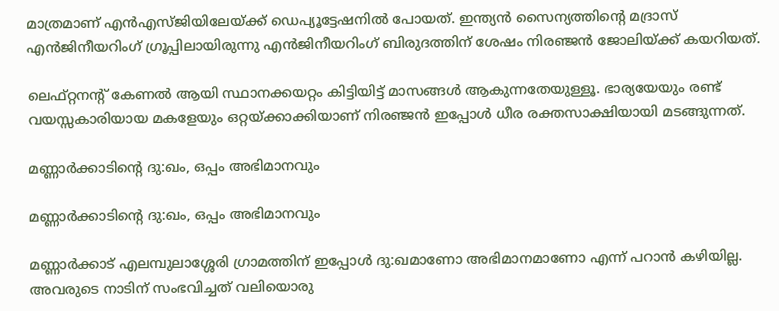മാത്രമാണ് എന്‍എസ്ജിയിലേയ്ക്ക് ഡെപ്യൂട്ടേഷനില്‍ പോയത്. ഇന്ത്യന്‍ സൈന്യത്തിന്റെ മദ്രാസ് എന്‍ജിനീയറിംഗ് ഗ്രൂപ്പിലായിരുന്നു എന്‍ജിനീയറിംഗ് ബിരുദത്തിന് ശേഷം നിരഞ്ജന്‍ ജോലിയ്ക്ക് കയറിയത്.

ലെഫ്റ്റനന്റ് കേണല്‍ ആയി സ്ഥാനക്കയറ്റം കിട്ടിയിട്ട് മാസങ്ങള്‍ ആകുന്നതേയുള്ളൂ. ഭാര്യയേയും രണ്ട് വയസ്സകാരിയായ മകളേയും ഒറ്റയ്ക്കാക്കിയാണ് നിരഞ്ജന്‍ ഇപ്പോള്‍ ധീര രക്തസാക്ഷിയായി മടങ്ങുന്നത്.

മണ്ണാര്‍ക്കാടിന്റെ ദു:ഖം, ഒപ്പം അഭിമാനവും

മണ്ണാര്‍ക്കാടിന്റെ ദു:ഖം, ഒപ്പം അഭിമാനവും

മണ്ണാര്‍ക്കാട് എലമ്പുലാശ്ശേരി ഗ്രാമത്തിന് ഇപ്പോള്‍ ദു:ഖമാണോ അഭിമാനമാണോ എന്ന് പറാന്‍ കഴിയില്ല. അവരുടെ നാടിന് സംഭവിച്ചത് വലിയൊരു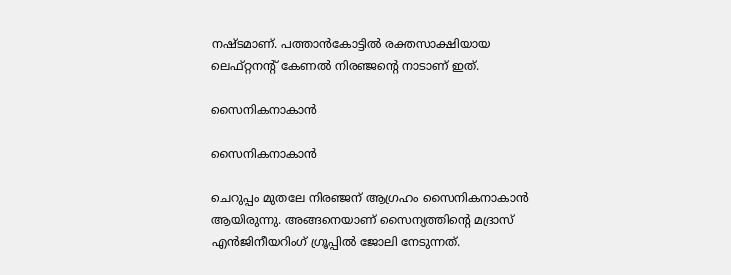നഷ്ടമാണ്. പത്താന്‍കോട്ടില്‍ രക്തസാക്ഷിയായ ലെഫ്റ്റനന്റ് കേണല്‍ നിരഞ്ജന്റെ നാടാണ് ഇത്.

സൈനികനാകാന്‍

സൈനികനാകാന്‍

ചെറുപ്പം മുതലേ നിരഞ്ജന് ആഗ്രഹം സൈനികനാകാന്‍ ആയിരുന്നു. അങ്ങനെയാണ് സൈന്യത്തിന്റെ മദ്രാസ് എന്‍ജിനീയറിംഗ് ഗ്രൂപ്പില്‍ ജോലി നേടുന്നത്.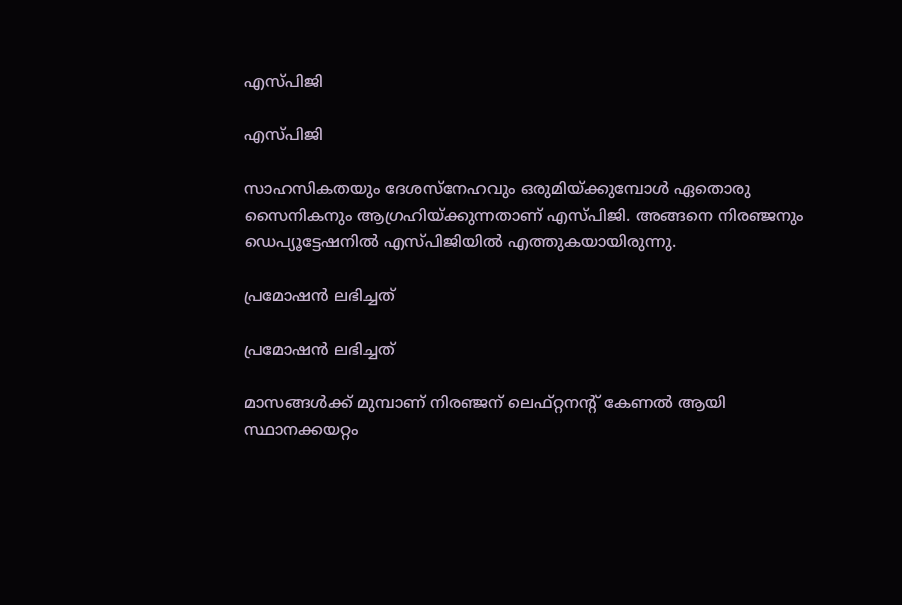എസ്പിജി

എസ്പിജി

സാഹസികതയും ദേശസ്‌നേഹവും ഒരുമിയ്ക്കുമ്പോള്‍ ഏതൊരു സൈനികനും ആഗ്രഹിയ്ക്കുന്നതാണ് എസ്പിജി. അങ്ങനെ നിരഞ്ജനും ഡെപ്യൂട്ടേഷനില്‍ എസ്പിജിയില്‍ എത്തുകയായിരുന്നു.

പ്രമോഷന്‍ ലഭിച്ചത്

പ്രമോഷന്‍ ലഭിച്ചത്

മാസങ്ങള്‍ക്ക് മുമ്പാണ് നിരഞ്ജന് ലെഫ്റ്റനന്റ് കേണല്‍ ആയി സ്ഥാനക്കയറ്റം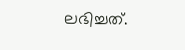ലഭിച്ചത്.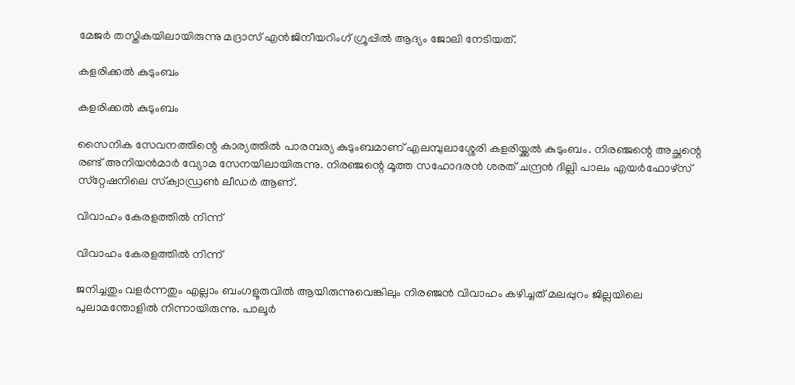മേജര്‍ തസ്തികയിലായിരുന്നു മദ്രാസ് എന്‍ജിനീയറിംഗ് ഗ്രൂപ്പില്‍ ആദ്യം ജോലി നേടിയത്.

കളരിക്കല്‍ കുടുംബം

കളരിക്കല്‍ കുടുംബം

സൈനിക സേവനത്തിന്റെ കാര്യത്തില്‍ പാരമ്പര്യ കുടുംബമാണ് എലമ്പുലാശ്ശേരി കളരിയ്ക്കല്‍ കുടുംബം. നിരഞ്ജന്റെ അച്ഛന്റെ രണ്ട് അനിയന്‍മാര്‍ വ്യോമ സേനയിലായിരുന്നു. നിരഞ്ജന്റെ മൂത്ത സഹോദരന്‍ ശരത് ചന്ദ്രന്‍ ദില്ലി പാലം എയര്‍ഫോഴ്‌സ് സ്‌റ്റേഷനിലെ സ്‌ക്വാഡ്രണ്‍ ലീഡര്‍ ആണ്.

വിവാഹം കേരളത്തില്‍ നിന്ന്

വിവാഹം കേരളത്തില്‍ നിന്ന്

ജനിച്ചതും വളര്‍ന്നതും എല്ലാം ബംഗളൂരുവില്‍ ആയിരുന്നുവെങ്കിലും നിരഞ്ജന്‍ വിവാഹം കഴിച്ചത് മലപ്പുറം ജില്ലയിലെ പുലാമന്തോളില്‍ നിന്നായിരുന്നു. പാലൂര്‍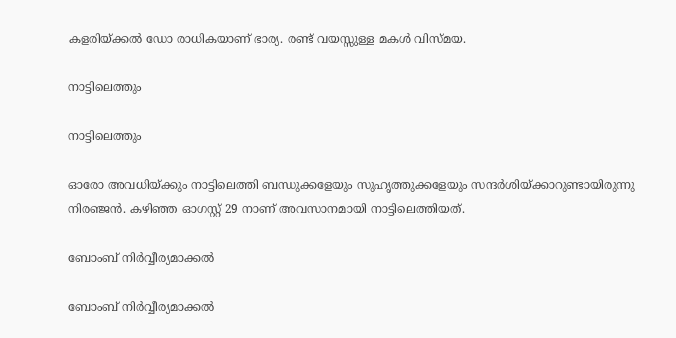കളരിയ്ക്കല്‍ ഡോ രാധികയാണ് ഭാര്യ. രണ്ട് വയസ്സുള്ള മകള്‍ വിസ്മയ.

നാട്ടിലെത്തും

നാട്ടിലെത്തും

ഓരോ അവധിയ്ക്കും നാട്ടിലെത്തി ബന്ധുക്കളേയും സുഹൃത്തുക്കളേയും സന്ദര്‍ശിയ്ക്കാറുണ്ടായിരുന്നു നിരഞ്ജന്‍. കഴിഞ്ഞ ഓഗസ്റ്റ് 29 നാണ് അവസാനമായി നാട്ടിലെത്തിയത്.

ബോംബ് നിര്‍വ്വീര്യമാക്കല്‍

ബോംബ് നിര്‍വ്വീര്യമാക്കല്‍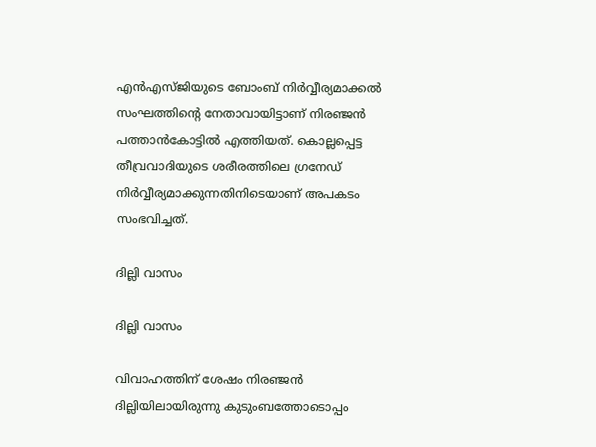എന്‍എസ്ജിയുടെ ബോംബ് നിര്‍വ്വീര്യമാക്കല്‍ സംഘത്തിന്റെ നേതാവായിട്ടാണ് നിരഞ്ജന്‍ പത്താന്‍കോട്ടില്‍ എത്തിയത്. കൊല്ലപ്പെട്ട തീവ്രവാദിയുടെ ശരീരത്തിലെ ഗ്രനേഡ് നിര്‍വ്വീര്യമാക്കുന്നതിനിടെയാണ് അപകടം സംഭവിച്ചത്.

ദില്ലി വാസം

ദില്ലി വാസം

വിവാഹത്തിന് ശേഷം നിരഞ്ജന്‍ ദില്ലിയിലായിരുന്നു കുടുംബത്തോടൊപ്പം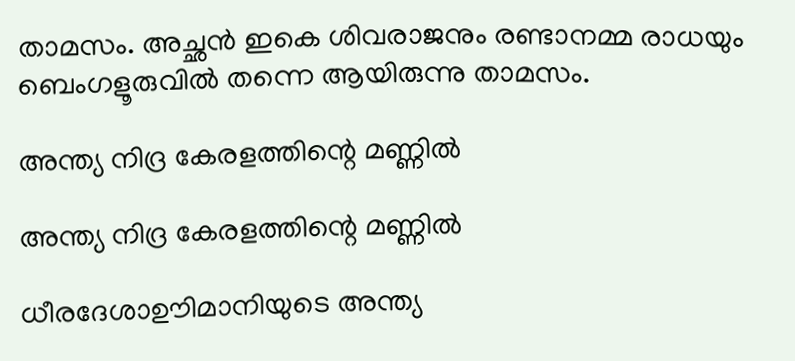താമസം. അച്ഛന്‍ ഇകെ ശിവരാജനും രണ്ടാനമ്മ രാധയും ബെംഗളൂരുവില്‍ തന്നെ ആയിരുന്നു താമസം.

അന്ത്യ നിദ്ര കേരളത്തിന്റെ മണ്ണില്‍

അന്ത്യ നിദ്ര കേരളത്തിന്റെ മണ്ണില്‍

ധീരദേശാഊിമാനിയുടെ അന്ത്യ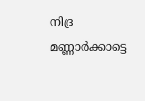നിദ്ര മണ്ണാര്‍ക്കാട്ടെ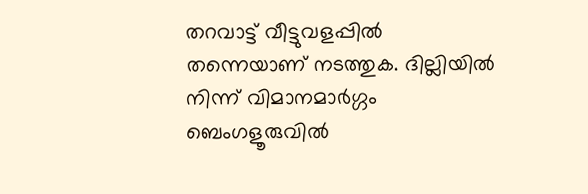തറവാട്ട് വീട്ടുവളപ്പില്‍ തന്നെയാണ് നടത്തുക. ദില്ലിയില്‍ നിന്ന് വിമാനമാര്‍ഗ്ഗം ബെംഗളൂരുവില്‍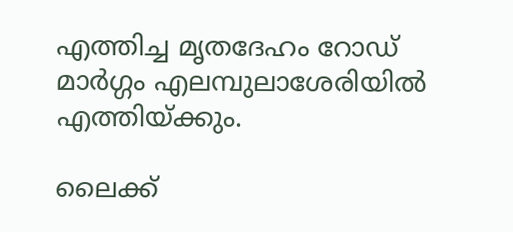എത്തിച്ച മൃതദേഹം റോഡ് മാര്‍ഗ്ഗം എലമ്പുലാശേരിയില്‍ എത്തിയ്ക്കും.

ലൈക്ക്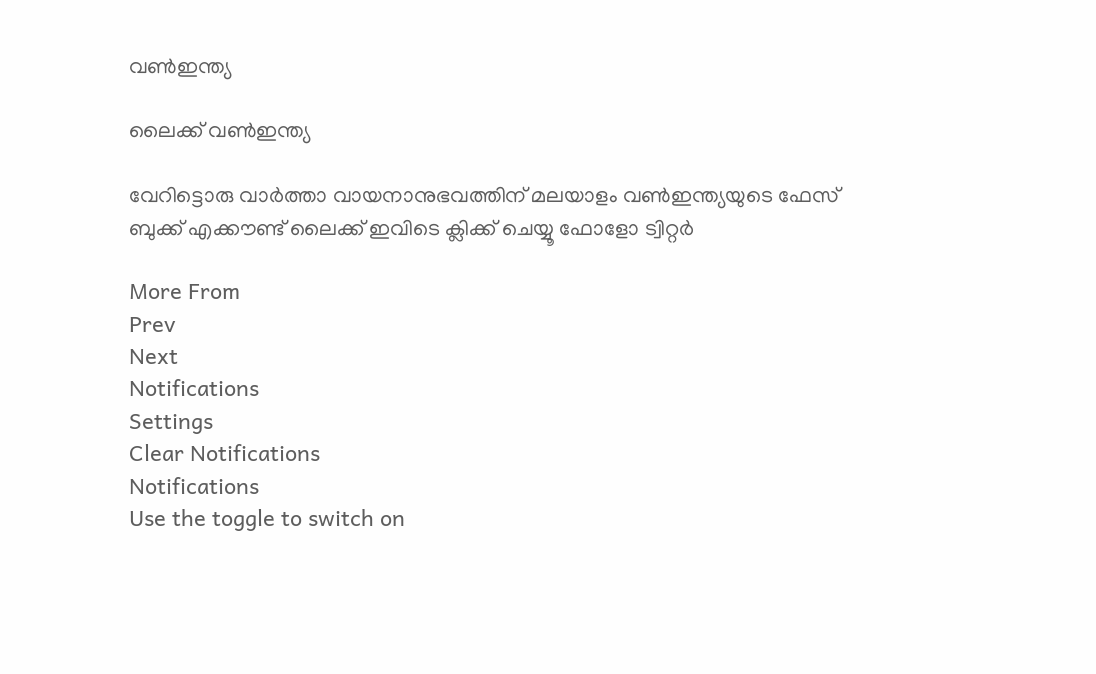വണ്‍ഇന്ത്യ

ലൈക്ക് വണ്‍ഇന്ത്യ

വേറിട്ടൊരു വാര്‍ത്താ വായനാനുഭവത്തിന് മലയാളം വണ്‍ഇന്ത്യയുടെ ഫേസ് ബുക്ക് എക്കൗണ്ട് ലൈക്ക് ഇവിടെ ക്ലിക്ക് ചെയ്യൂ ഫോളോ ട്വിറ്റര്‍

More From
Prev
Next
Notifications
Settings
Clear Notifications
Notifications
Use the toggle to switch on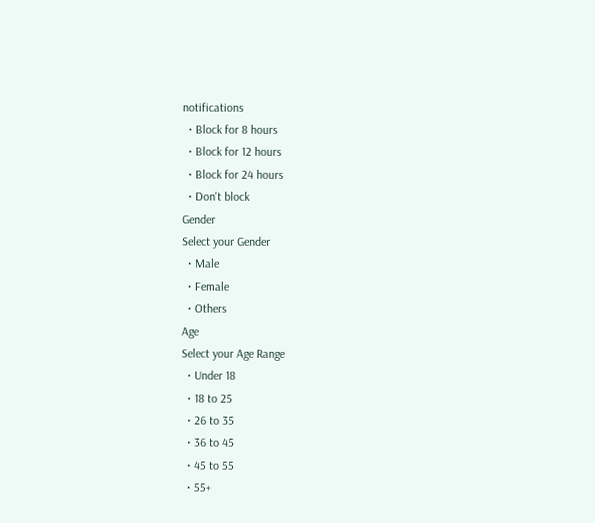notifications
  • Block for 8 hours
  • Block for 12 hours
  • Block for 24 hours
  • Don't block
Gender
Select your Gender
  • Male
  • Female
  • Others
Age
Select your Age Range
  • Under 18
  • 18 to 25
  • 26 to 35
  • 36 to 45
  • 45 to 55
  • 55+